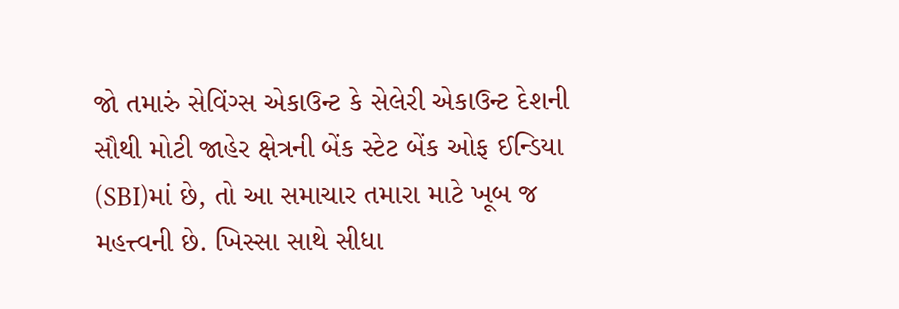જો તમારું સેવિંગ્સ એકાઉન્ટ કે સેલેરી એકાઉન્ટ દેશની સૌથી મોટી જાહેર ક્ષેત્રની બેંક સ્ટેટ બેંક ઓફ ઈન્ડિયા (SBI)માં છે, તો આ સમાચાર તમારા માટે ખૂબ જ મહત્ત્વની છે. ખિસ્સા સાથે સીધા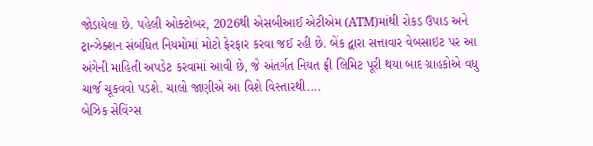જોડાયેલા છે. પહેલી ઓક્ટોબર, 2026થી એસબીઆઈ એટીએમ (ATM)માંથી રોકડ ઉપાડ અને ટ્રાન્ઝેક્શન સંબંધિત નિયમોમાં મોટો ફેરફાર કરવા જઈ રહી છે. બેંક દ્વારા સત્તાવાર વેબસાઇટ પર આ અંગેની માહિતી અપડેટ કરવામાં આવી છે, જે અંતર્ગત નિયત ફ્રી લિમિટ પૂરી થયા બાદ ગ્રાહકોએ વધુ ચાર્જ ચૂકવવો પડશે. ચાલો જાણીએ આ વિશે વિસ્તારથી....
બેઝિક સેવિંગ્સ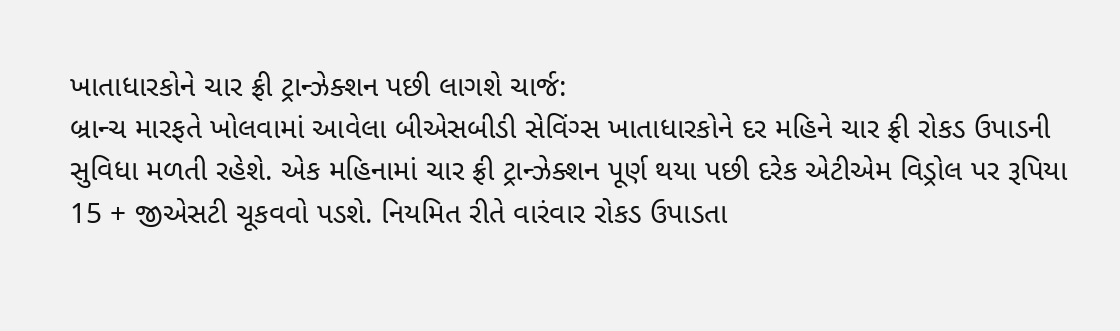ખાતાધારકોને ચાર ફ્રી ટ્રાન્ઝેક્શન પછી લાગશે ચાર્જ:
બ્રાન્ચ મારફતે ખોલવામાં આવેલા બીએસબીડી સેવિંગ્સ ખાતાધારકોને દર મહિને ચાર ફ્રી રોકડ ઉપાડની સુવિધા મળતી રહેશે. એક મહિનામાં ચાર ફ્રી ટ્રાન્ઝેક્શન પૂર્ણ થયા પછી દરેક એટીએમ વિડ્રોલ પર રૂપિયા 15 + જીએસટી ચૂકવવો પડશે. નિયમિત રીતે વારંવાર રોકડ ઉપાડતા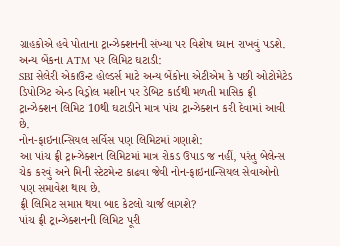ગ્રાહકોએ હવે પોતાના ટ્રાન્ઝેક્શનની સંખ્યા પર વિશેષ ધ્યાન રાખવું પડશે.
અન્ય બેંકના ATM પર લિમિટ ઘટાડી:
SBI સેલેરી એકાઉન્ટ હોલ્ડર્સ માટે અન્ય બેંકોના એટીએમ કે પછી ઓટોમેટેડ ડિપોઝિટ એન્ડ વિડ્રોલ મશીન પર ડેબિટ કાર્ડથી મળતી માસિક ફ્રી ટ્રાન્ઝેક્શન લિમિટ 10થી ઘટાડીને માત્ર પાંચ ટ્રાન્ઝેક્શન કરી દેવામાં આવી છે.
નોન-ફાઇનાન્સિયલ સર્વિસ પણ લિમિટમાં ગણાશે:
આ પાંચ ફ્રી ટ્રાન્ઝેક્શન લિમિટમાં માત્ર રોકડ ઉપાડ જ નહીં, પરંતુ બેલેન્સ ચેક કરવું અને મિની સ્ટેટમેન્ટ કાઢવા જેવી નોન-ફાઇનાન્સિયલ સેવાઓનો પણ સમાવેશ થાય છે.
ફ્રી લિમિટ સમાપ્ત થયા બાદ કેટલો ચાર્જ લાગશે?
પાંચ ફ્રી ટ્રાન્ઝેક્શનની લિમિટ પૂરી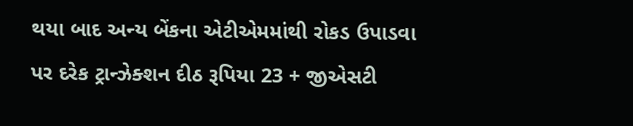થયા બાદ અન્ય બેંકના એટીએમમાંથી રોકડ ઉપાડવા પર દરેક ટ્રાન્ઝેક્શન દીઠ રૂપિયા 23 + જીએસટી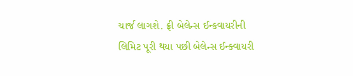ચાર્જ લાગશે. ફ્રી બેલેન્સ ઈન્કવાયરીની લિમિટ પૂરી થયા પછી બેલેન્સ ઈન્ક્વાયરી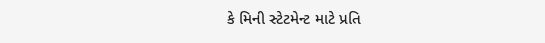કે મિની સ્ટેટમેન્ટ માટે પ્રતિ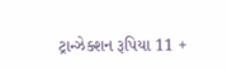ટ્રાન્ઝેક્શન રૂપિયા 11 +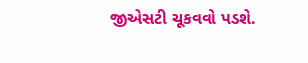જીએસટી ચૂકવવો પડશે.